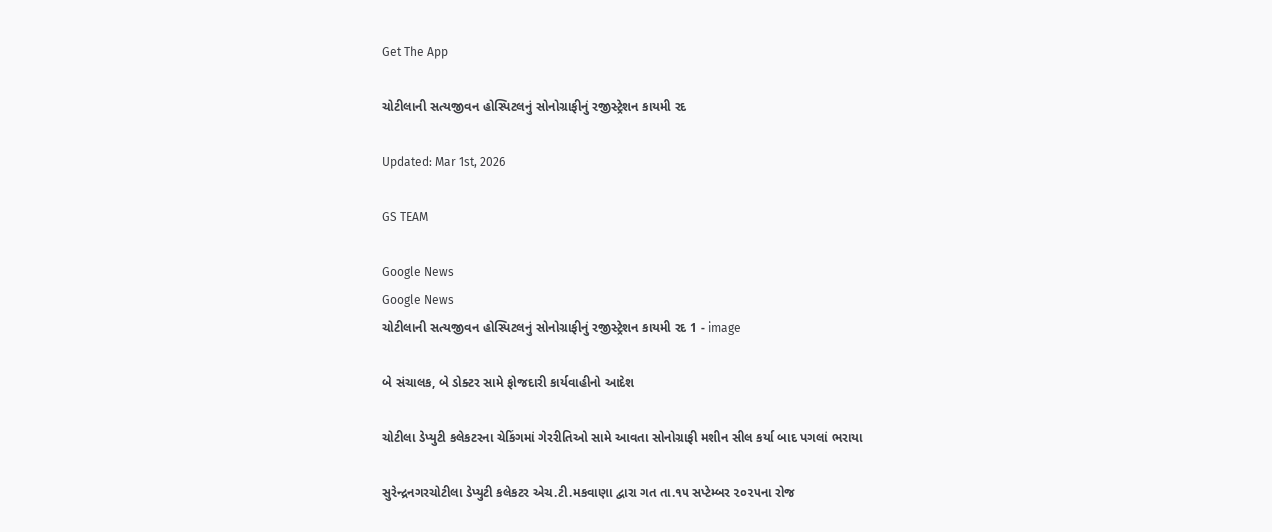Get The App

ચોટીલાની સત્યજીવન હોસ્પિટલનું સોનોગ્રાફીનું રજીસ્ટ્રેશન કાયમી રદ

Updated: Mar 1st, 2026

GS TEAM

Google News
Google News
ચોટીલાની સત્યજીવન હોસ્પિટલનું સોનોગ્રાફીનું રજીસ્ટ્રેશન કાયમી રદ 1 - image

બે સંચાલક, બે ડોક્ટર સામે ફોજદારી કાર્યવાહીનો આદેશ

ચોટીલા ડેપ્યુટી કલેકટરના ચેકિંગમાં ગેરરીતિઓ સામે આવતા સોનોગ્રાફી મશીન સીલ કર્યા બાદ પગલાં ભરાયા

સુરેન્દ્રનગરચોટીલા ડેપ્યુટી કલેકટર એચ.ટી.મકવાણા દ્વારા ગત તા.૧૫ સપ્ટેમ્બર ૨૦૨૫ના રોજ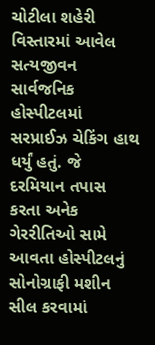ચોટીલા શહેરી વિસ્તારમાં આવેલ સત્યજીવન સાર્વજનિક હોસ્પીટલમાં સરપ્રાઈઝ ચેકિંગ હાથ ધર્યું હતું. જે દરમિયાન તપાસ કરતા અનેક ગેરરીતિઓ સામે આવતા હોસ્પીટલનું સોનોગ્રાફી મશીન સીલ કરવામાં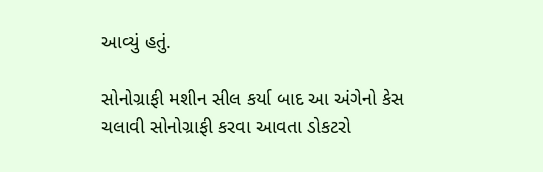આવ્યું હતું.

સોનોગ્રાફી મશીન સીલ કર્યા બાદ આ અંગેનો કેસ ચલાવી સોનોગ્રાફી કરવા આવતા ડોકટરો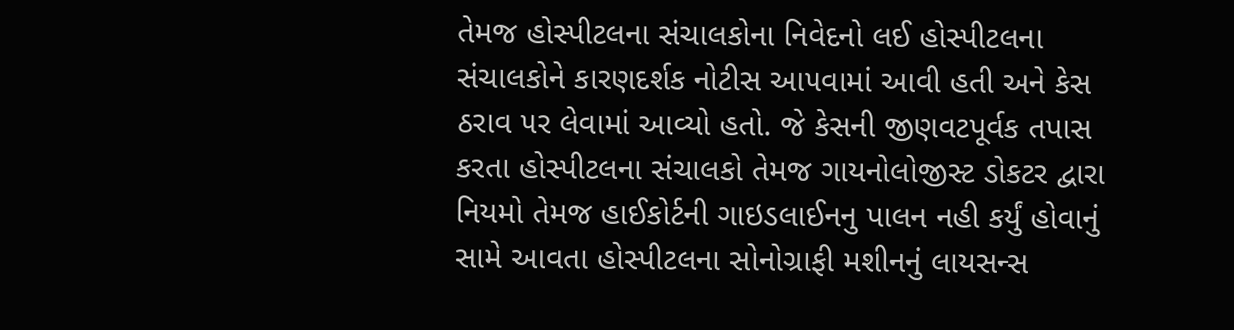તેમજ હોસ્પીટલના સંચાલકોના નિવેદનો લઈ હોસ્પીટલના સંચાલકોને કારણદર્શક નોટીસ આ૫વામાં આવી હતી અને કેસ ઠરાવ ૫ર લેવામાં આવ્યો હતો. જે કેસની જીણવટપૂર્વક તપાસ કરતા હોસ્પીટલના સંચાલકો તેમજ ગાયનોલોજીસ્ટ ડોકટર દ્વારા નિયમો તેમજ હાઈકોર્ટની ગાઇડલાઈનનુ પાલન નહી કર્યું હોવાનું સામે આવતા હોસ્પીટલના સોનોગ્રાફી મશીનનું લાયસન્સ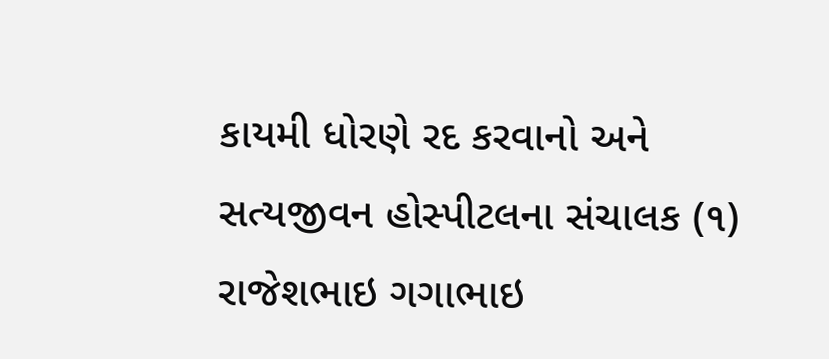કાયમી ધોરણે રદ કરવાનો અને સત્યજીવન હોસ્પીટલના સંચાલક (૧) રાજેશભાઇ ગગાભાઇ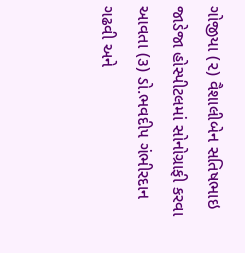ગોજીયા (૨) વૈશાલીબેન સતિષભાઇ જાડેજા હોસ્પીટલમાં સોનોગ્રાફી કરવા આવતા (૩) ડો.ભવદી૫ ગંભીરદાન ગઢવી અને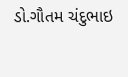ડો.ગૌતમ ચંદુભાઇ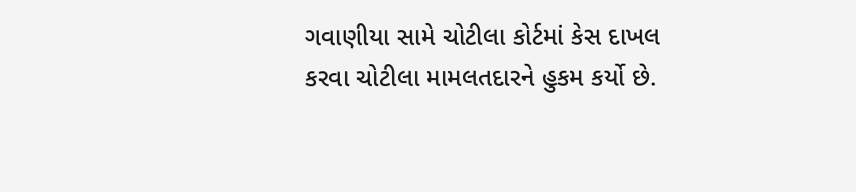ગવાણીયા સામે ચોટીલા કોર્ટમાં કેસ દાખલ કરવા ચોટીલા મામલતદારને હુકમ કર્યો છે.